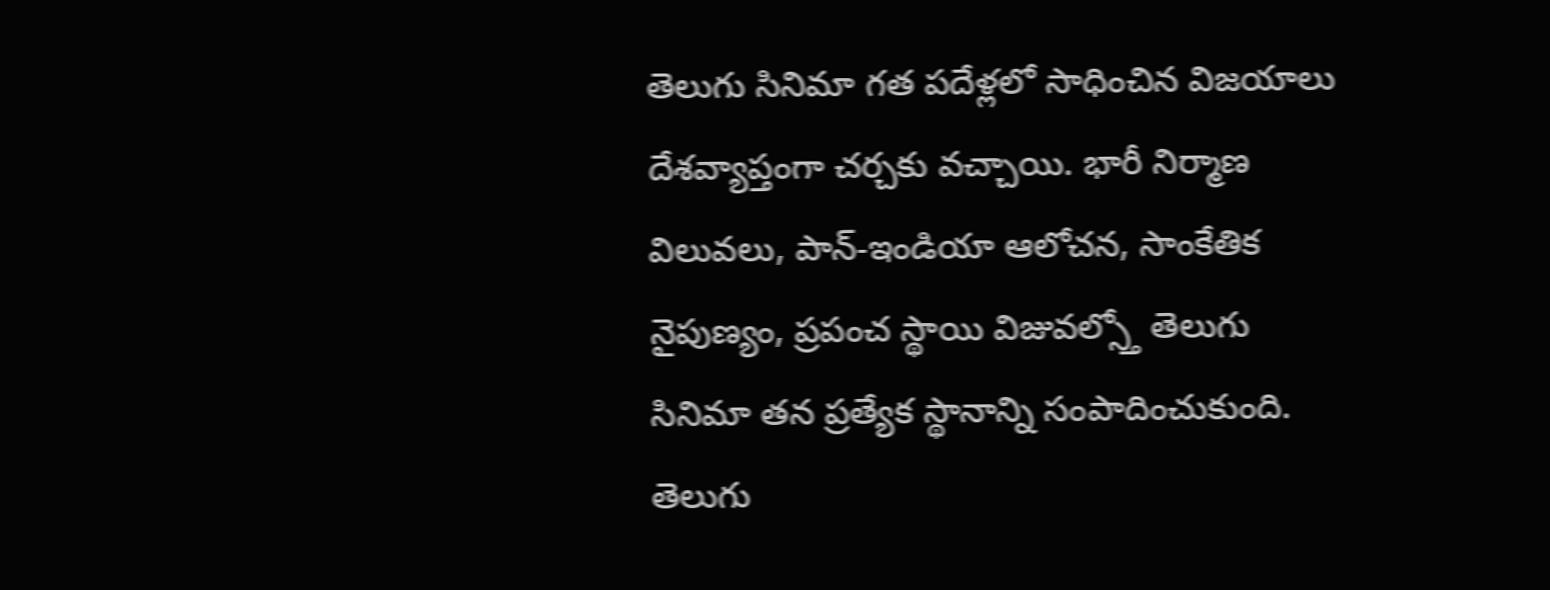తెలుగు సినిమా గత పదేళ్లలో సాధించిన విజయాలు దేశవ్యాప్తంగా చర్చకు వచ్చాయి. భారీ నిర్మాణ విలువలు, పాన్-ఇండియా ఆలోచన, సాంకేతిక నైపుణ్యం, ప్రపంచ స్థాయి విజువల్స్తో తెలుగు సినిమా తన ప్రత్యేక స్థానాన్ని సంపాదించుకుంది.
తెలుగు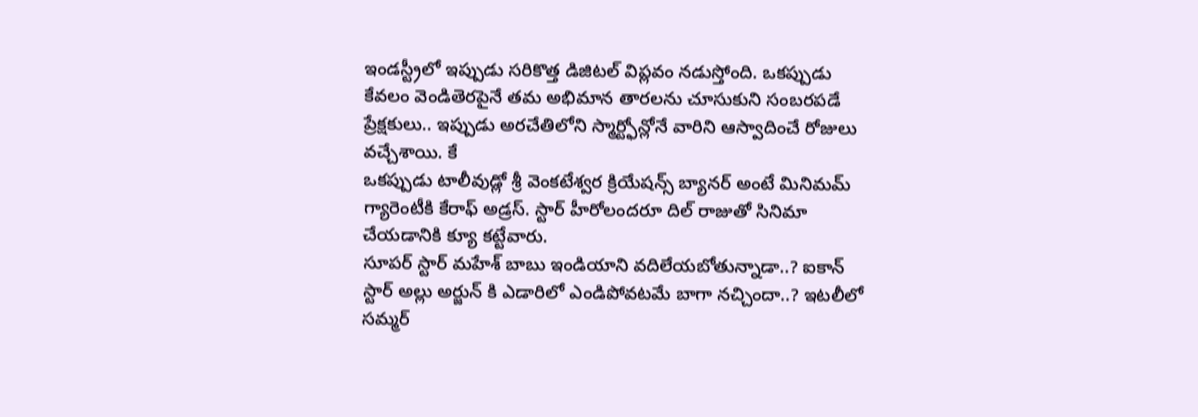ఇండస్ట్రీలో ఇప్పుడు సరికొత్త డిజిటల్ విప్లవం నడుస్తోంది. ఒకప్పుడు కేవలం వెండితెరపైనే తమ అభిమాన తారలను చూసుకుని సంబరపడే ప్రేక్షకులు.. ఇప్పుడు అరచేతిలోని స్మార్ట్ఫోన్లోనే వారిని ఆస్వాదించే రోజులు వచ్చేశాయి. కే
ఒకప్పుడు టాలీవుడ్లో శ్రీ వెంకటేశ్వర క్రియేషన్స్ బ్యానర్ అంటే మినిమమ్ గ్యారెంటీకి కేరాఫ్ అడ్రస్. స్టార్ హీరోలందరూ దిల్ రాజుతో సినిమా చేయడానికి క్యూ కట్టేవారు.
సూపర్ స్టార్ మహేశ్ బాబు ఇండియాని వదిలేయబోతున్నాడా..? ఐకాన్ స్టార్ అల్లు అర్జున్ కి ఎడారిలో ఎండిపోవటమే బాగా నచ్చిందా..? ఇటలీలో సమ్మర్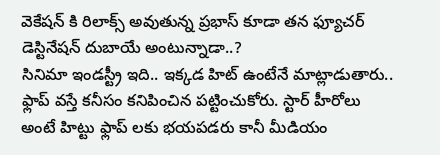వెకేషన్ కి రిలాక్స్ అవుతున్న ప్రభాస్ కూడా తన ఫ్యూచర్ డెస్టినేషన్ దుబాయే అంటున్నాడా..?
సినిమా ఇండస్ట్రీ ఇది.. ఇక్కడ హిట్ ఉంటేనే మాట్లాడుతారు.. ఫ్లాప్ వస్తే కనీసం కనిపించిన పట్టించుకోరు. స్టార్ హీరోలు అంటే హిట్టు ఫ్లాప్ లకు భయపడరు కానీ మీడియం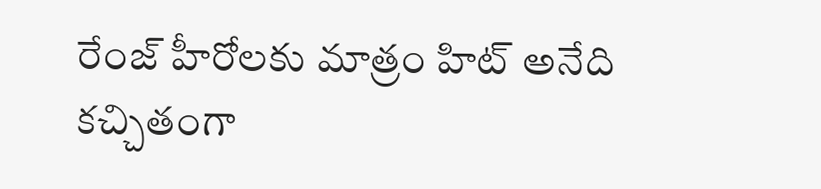రేంజ్ హీరోలకు మాత్రం హిట్ అనేది కచ్చితంగా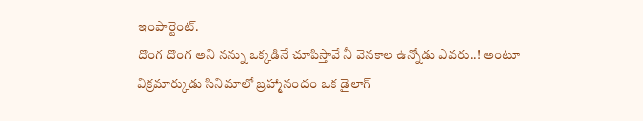ఇంపార్టెంట్.
దొంగ దొంగ అని నన్ను ఒక్కడినే చూపిస్తావే నీ వెనకాల ఉన్నోడు ఎవరు..! అంటూ విక్రమార్కుడు సినిమాలో బ్రహ్మానందం ఒక డైలాగ్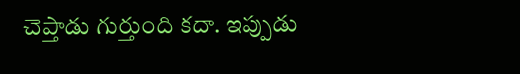చెప్తాడు గుర్తుంది కదా. ఇప్పుడు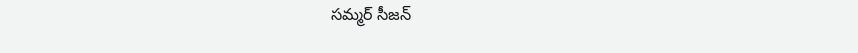సమ్మర్ సీజన్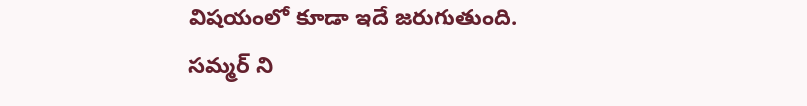విషయంలో కూడా ఇదే జరుగుతుంది.
సమ్మర్ ని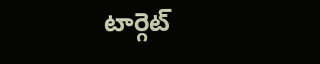టార్గెట్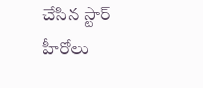చేసిన స్టార్ హీరోలు